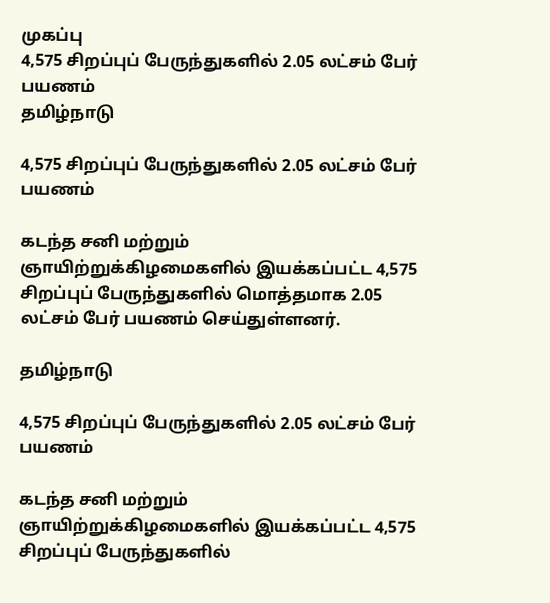முகப்பு
4,575 சிறப்புப் பேருந்துகளில் 2.05 லட்சம் பேர் பயணம்
தமிழ்நாடு

4,575 சிறப்புப் பேருந்துகளில் 2.05 லட்சம் பேர் பயணம்

கடந்த சனி மற்றும் ஞாயிற்றுக்கிழமைகளில் இயக்கப்பட்ட 4,575 சிறப்புப் பேருந்துகளில் மொத்தமாக 2.05 லட்சம் பேர் பயணம் செய்துள்ளனர்.

தமிழ்நாடு

4,575 சிறப்புப் பேருந்துகளில் 2.05 லட்சம் பேர் பயணம்

கடந்த சனி மற்றும் ஞாயிற்றுக்கிழமைகளில் இயக்கப்பட்ட 4,575 சிறப்புப் பேருந்துகளில்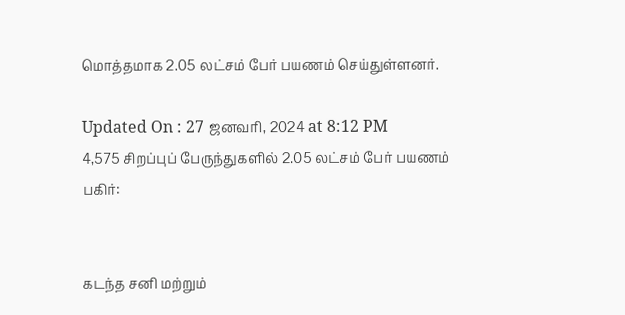மொத்தமாக 2.05 லட்சம் பேர் பயணம் செய்துள்ளனர்.

Updated On : 27 ஜனவரி, 2024 at 8:12 PM
4,575 சிறப்புப் பேருந்துகளில் 2.05 லட்சம் பேர் பயணம்
பகிர்:


கடந்த சனி மற்றும்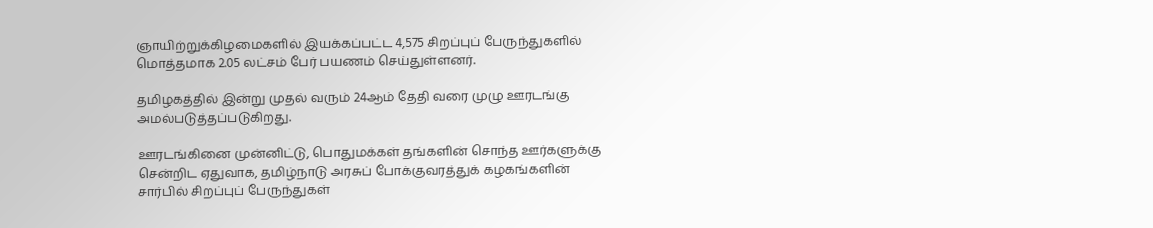ஞாயிற்றுக்கிழமைகளில் இயக்கப்பட்ட 4,575 சிறப்புப் பேருந்துகளில் மொத்தமாக 2.05 லட்சம் பேர் பயணம் செய்துள்ளனர்.

தமிழகத்தில் இன்று முதல் வரும் 24ஆம் தேதி வரை முழு ஊரடங்கு அமல்படுத்தப்படுகிறது.

ஊரடங்கினை முன்னிட்டு, பொதுமக்கள் தங்களின் சொந்த ஊர்களுக்கு சென்றிட ஏதுவாக, தமிழ்நாடு அரசுப் போக்குவரத்துக் கழகங்களின் சார்பில் சிறப்புப் பேருந்துகள்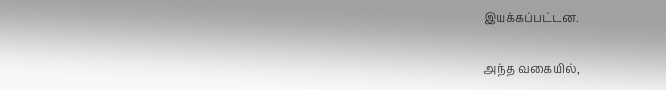இயக்கப்பட்டன.

அந்த வகையில்,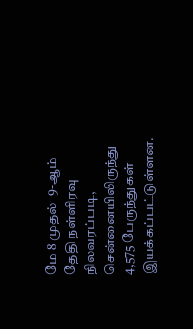மே 8 முதல்  9-ஆம் தேதி நள்ளிரவு நிலவரப்படி, சென்னையிலிருந்து 4,575 பேருந்துகள் இயக்கப்பட்டுள்ளன.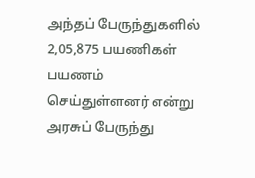அந்தப் பேருந்துகளில் 2,05,875 பயணிகள் பயணம் செய்துள்ளனர் என்று அரசுப் பேருந்து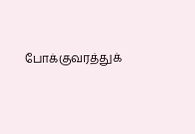போக்குவரத்துக்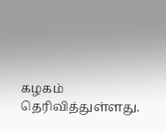கழகம் தெரிவித்துள்ளது.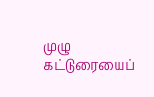முழு கட்டுரையைப்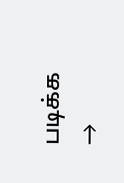படிக்க →